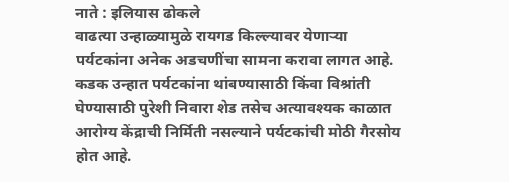नाते : इलियास ढोकले
वाढत्या उन्हाळ्यामुळे रायगड किल्ल्यावर येणाऱ्या पर्यटकांना अनेक अडचणींचा सामना करावा लागत आहे. कडक उन्हात पर्यटकांना थांबण्यासाठी किंवा विश्रांती घेण्यासाठी पुरेशी निवारा शेड तसेच अत्यावश्यक काळात आरोग्य केंद्राची निर्मिती नसल्याने पर्यटकांची मोठी गैरसोय होत आहे.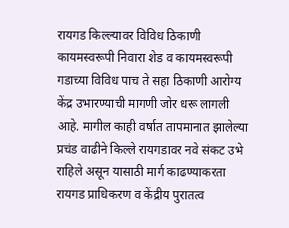रायगड किल्ल्यावर विविध ठिकाणी कायमस्वरूपी निवारा शेड व कायमस्वरूपी गडाच्या विविध पाच ते सहा ठिकाणी आरोग्य केंद्र उभारण्याची मागणी जोर धरू लागली आहे. मागील काही वर्षात तापमानात झालेल्या प्रचंड वाढीने किल्ले रायगडावर नवे संकट उभे राहिले असून यासाठी मार्ग काढण्याकरता रायगड प्राधिकरण व केंद्रीय पुरातत्व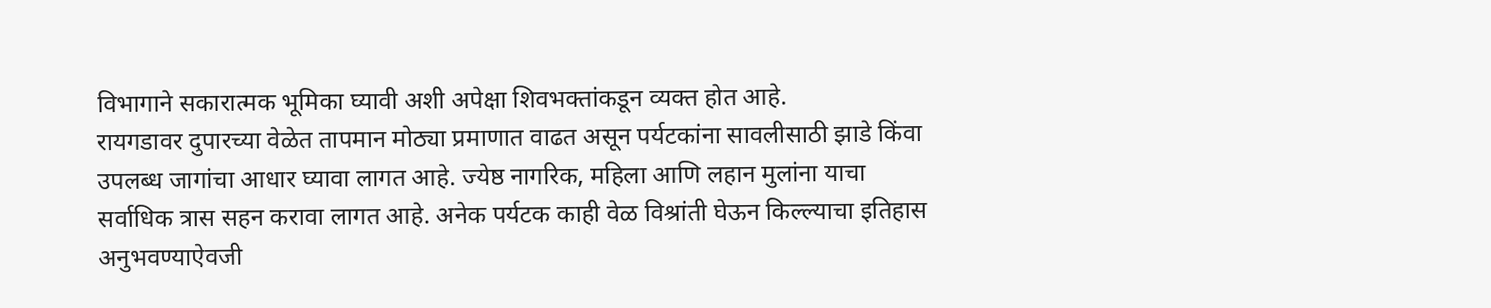विभागाने सकारात्मक भूमिका घ्यावी अशी अपेक्षा शिवभक्तांकडून व्यक्त होत आहे.
रायगडावर दुपारच्या वेळेत तापमान मोठ्या प्रमाणात वाढत असून पर्यटकांना सावलीसाठी झाडे किंवा उपलब्ध जागांचा आधार घ्यावा लागत आहे. ज्येष्ठ नागरिक, महिला आणि लहान मुलांना याचा सर्वाधिक त्रास सहन करावा लागत आहे. अनेक पर्यटक काही वेळ विश्रांती घेऊन किल्ल्याचा इतिहास अनुभवण्याऐवजी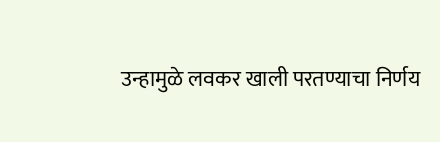उन्हामुळे लवकर खाली परतण्याचा निर्णय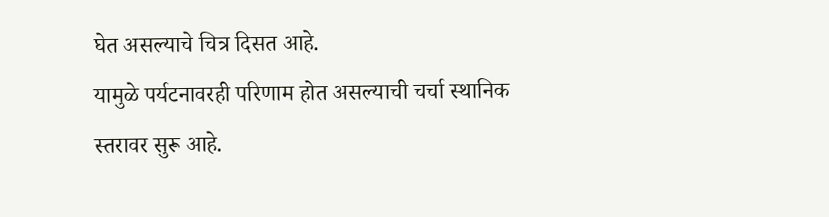घेत असल्याचे चित्र दिसत आहे.
यामुळे पर्यटनावरही परिणाम होत असल्याची चर्चा स्थानिक स्तरावर सुरू आहे.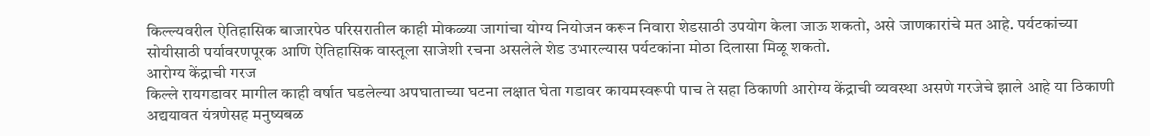किल्ल्यवरील ऐतिहासिक बाजारपेठ परिसरातील काही मोकळ्या जागांचा योग्य नियोजन करून निवारा शेडसाठी उपयोग केला जाऊ शकतो, असे जाणकारांचे मत आहे. पर्यटकांच्या सोयीसाठी पर्यावरणपूरक आणि ऐतिहासिक वास्तूला साजेशी रचना असलेले शेड उभारल्यास पर्यटकांना मोठा दिलासा मिळू शकतो.
आरोग्य केंद्राची गरज
किल्ले रायगडावर मागील काही वर्षात घडलेल्या अपघाताच्या घटना लक्षात घेता गडावर कायमस्वरूपी पाच ते सहा ठिकाणी आरोग्य केंद्राची व्यवस्था असणे गरजेचे झाले आहे या ठिकाणी अद्ययावत यंत्रणेसह मनुष्यबळ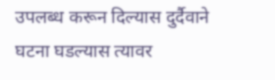उपलब्ध करून दिल्यास दुर्दैवाने घटना घडल्यास त्यावर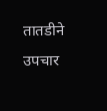तातडीने उपचार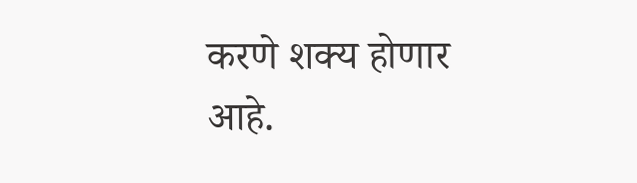करणे शक्य होणार आहे.